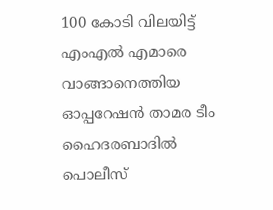100 കോടി വിലയിട്ട് എംഎൽ എമാരെ വാങ്ങാനെത്തിയ ഓപ്പറേഷൻ താമര ടീം ഹൈദരബാദിൽ പൊലീസ്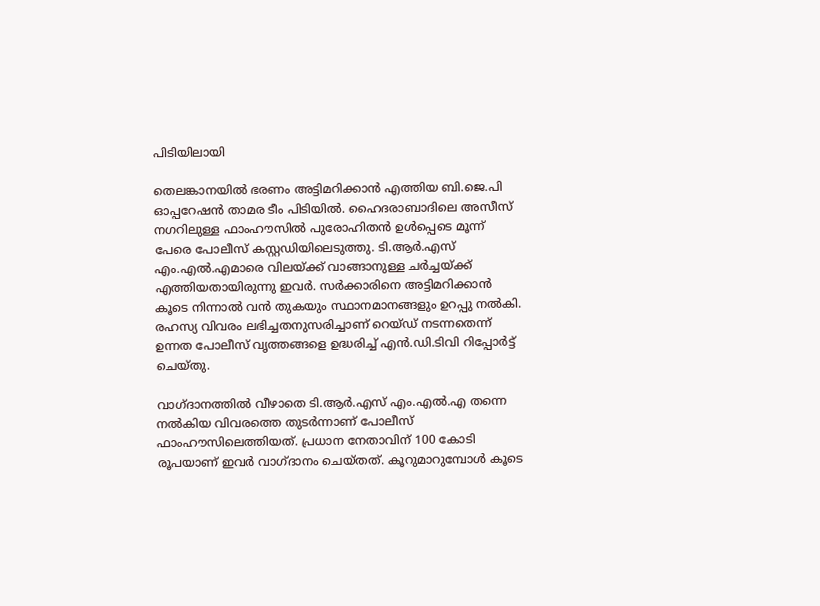പിടിയിലായി

തെലങ്കാനയില്‍ ഭരണം അട്ടിമറിക്കാൻ എത്തിയ ബി.ജെ.പി ഓപ്പറേഷന്‍ താമര ടീം പിടിയിൽ. ഹൈദരാബാദിലെ അസീസ് നഗറിലുള്ള ഫാംഹൗസില്‍ പുരോഹിതൻ ഉൾപ്പെടെ മൂന്ന് പേരെ പോലീസ് കസ്റ്റഡിയിലെടുത്തു. ടി.ആര്‍.എസ് എം.എല്‍.എമാരെ വിലയ്ക്ക് വാങ്ങാനുള്ള ചര്‍ച്ചയ്ക്ക് എത്തിയതായിരുന്നു ഇവർ. സർക്കാരിനെ അട്ടിമറിക്കാൻ കൂടെ നിന്നാൽ വൻ തുകയും സ്ഥാനമാനങ്ങളും ഉറപ്പു നൽകി. രഹസ്യ വിവരം ലഭിച്ചതനുസരിച്ചാണ് റെയ്ഡ് നടന്നതെന്ന് ഉന്നത പോലീസ് വൃത്തങ്ങളെ ഉദ്ധരിച്ച് എന്‍.ഡി.ടിവി റിപ്പോർട്ട് ചെയ്തു.

വാഗ്ദാനത്തിൽ വീഴാതെ ടി.ആര്‍.എസ് എം.എല്‍.എ തന്നെ നല്‍കിയ വിവരത്തെ തുടര്‍ന്നാണ് പോലീസ് ഫാംഹൗസിലെത്തിയത്. പ്രധാന നേതാവിന് 100 കോടി രൂപയാണ് ഇവർ വാഗ്ദാനം ചെയ്തത്. കൂറുമാറുമ്പോൾ കൂടെ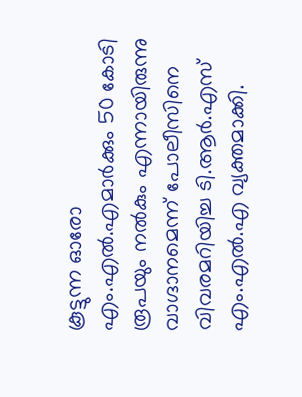കൂട്ടുന്ന ഓരോ എം.എല്‍.എമാര്‍ക്കും 50 കോടി രൂപയും നൽകും എന്നായിരുന്നു വാഗ്ദാനമെന്ന് പോലീസിനെ വിവരമറിയിച്ച ടി.ആര്‍.എസ് എം.എല്‍.എ വ്യക്തമാക്കി.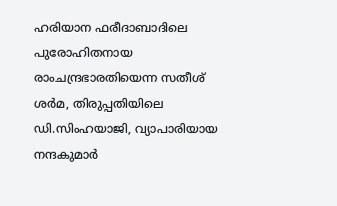ഹരിയാന ഫരീദാബാദിലെ പുരോഹിതനായ രാംചന്ദ്രഭാരതിയെന്ന സതീശ് ശര്‍മ, തിരുപ്പതിയിലെ ഡി.സിംഹയാജി, വ്യാപാരിയായ നന്ദകുമാര്‍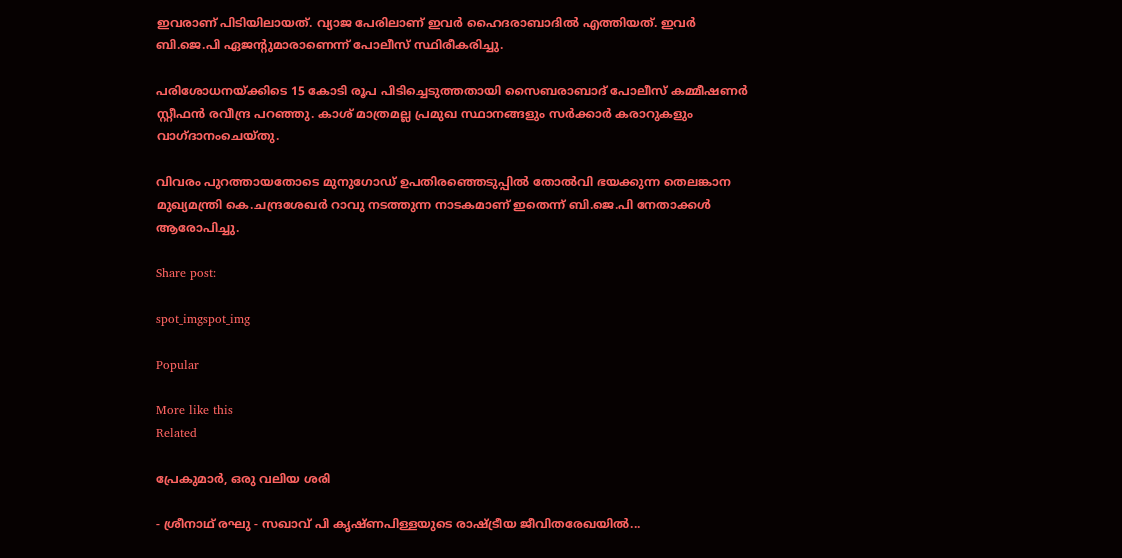ഇവരാണ് പിടിയിലായത്. വ്യാജ പേരിലാണ് ഇവര്‍ ഹൈദരാബാദില്‍ എത്തിയത്. ഇവര്‍ ബി.ജെ.പി ഏജന്റുമാരാണെന്ന് പോലീസ് സ്ഥിരീകരിച്ചു.

പരിശോധനയ്ക്കിടെ 15 കോടി രൂപ പിടിച്ചെടുത്തതായി സൈബരാബാദ് പോലീസ് കമ്മീഷണര്‍ സ്റ്റീഫന്‍ രവീന്ദ്ര പറഞ്ഞു. കാശ് മാത്രമല്ല പ്രമുഖ സ്ഥാനങ്ങളും സർക്കാർ കരാറുകളും വാഗ്ദാനംചെയ്തു.

വിവരം പുറത്തായതോടെ മുനുഗോഡ് ഉപതിരഞ്ഞെടുപ്പില്‍ തോല്‍വി ഭയക്കുന്ന തെലങ്കാന മുഖ്യമന്ത്രി കെ.ചന്ദ്രശേഖര്‍ റാവു നടത്തുന്ന നാടകമാണ് ഇതെന്ന് ബി.ജെ.പി നേതാക്കള്‍ ആരോപിച്ചു.

Share post:

spot_imgspot_img

Popular

More like this
Related

പ്രേകുമാർ, ഒരു വലിയ ശരി

- ശ്രീനാഥ് രഘു - സഖാവ് പി കൃഷ്ണപിള്ളയുടെ രാഷ്ട്രീയ ജീവിതരേഖയിൽ...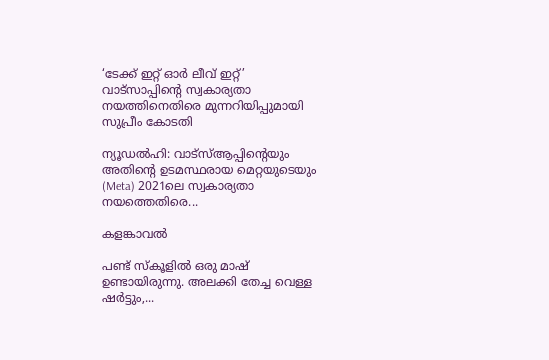‘ടേക്ക് ഇറ്റ് ഓർ ലീവ് ഇറ്റ്’ വാട്സാപ്പിന്റെ സ്വകാര്യതാ നയത്തിനെതിരെ മുന്നറിയിപ്പുമായി സുപ്രീം കോടതി

ന്യൂഡൽഹി: വാട്‌സ്ആപ്പിന്റെയും അതിന്റെ ഉടമസ്ഥരായ മെറ്റയുടെയും (Meta) 2021ലെ സ്വകാര്യതാ നയത്തെതിരെ...

കളങ്കാവൽ

പണ്ട് സ്കൂളിൽ ഒരു മാഷ് ഉണ്ടായിരുന്നു. അലക്കി തേച്ച വെള്ള ഷർട്ടും,...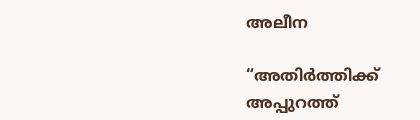അലീന

“അതിര്‍ത്തിക്ക് അപ്പുറത്ത്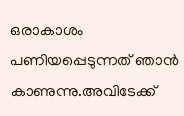ഒരാകാശം പണിയപ്പെടുന്നത് ഞാന്‍ കാണുന്നു.അവിടേക്ക്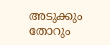അടുക്കും തോറും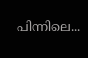പിന്നിലെ...